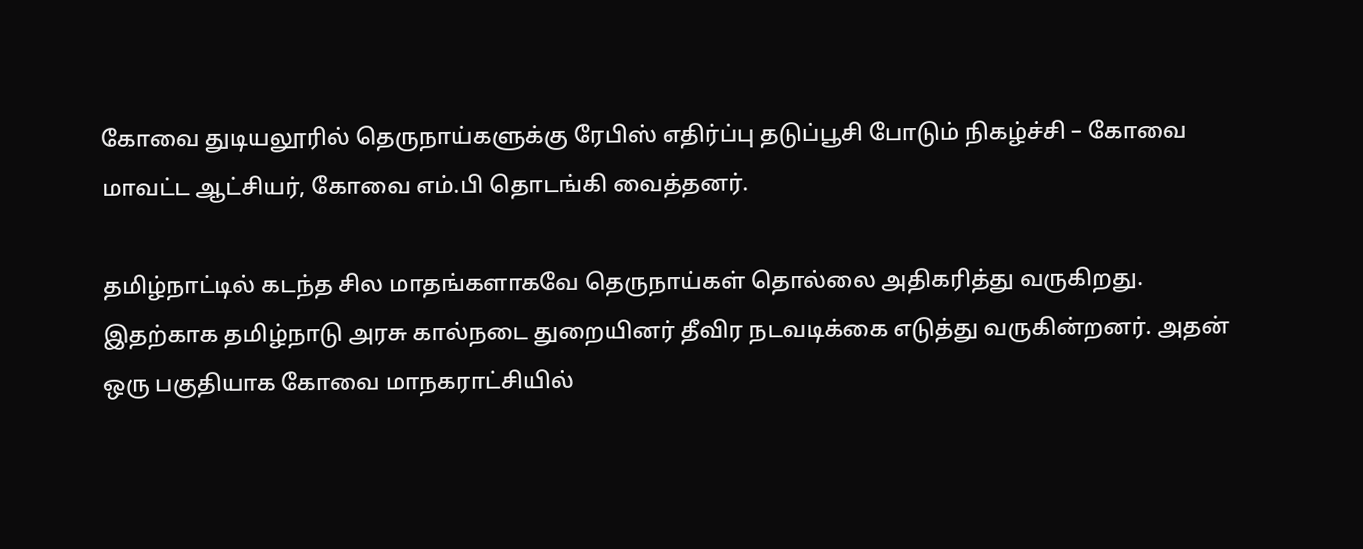கோவை துடியலூரில் தெருநாய்களுக்கு ரேபிஸ் எதிர்ப்பு தடுப்பூசி போடும் நிகழ்ச்சி – கோவை மாவட்ட ஆட்சியர், கோவை எம்.பி தொடங்கி வைத்தனர்.

தமிழ்நாட்டில் கடந்த சில மாதங்களாகவே தெருநாய்கள் தொல்லை அதிகரித்து வருகிறது. இதற்காக தமிழ்நாடு அரசு கால்நடை துறையினர் தீவிர நடவடிக்கை எடுத்து வருகின்றனர். அதன் ஒரு பகுதியாக கோவை மாநகராட்சியில்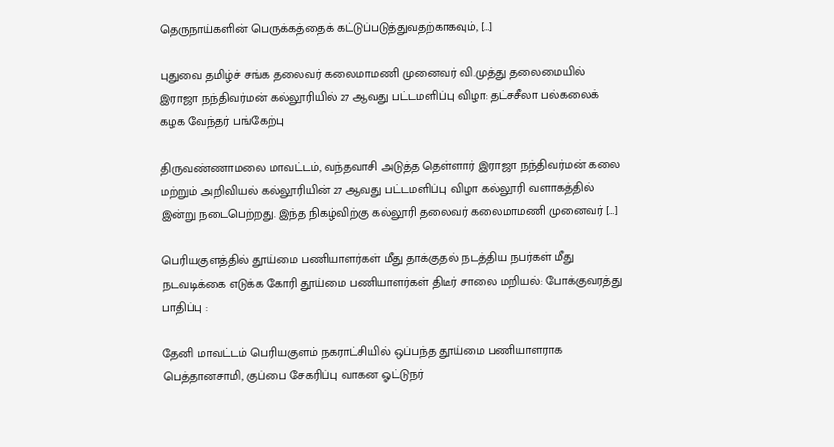தெருநாய்களின் பெருக்கத்தைக் கட்டுப்படுத்துவதற்காகவும், […]

புதுவை தமிழ்ச் சங்க தலைவர் கலைமாமணி முனைவர் வி‌.முத்து தலைமையில் இராஜா நந்திவர்மன் கல்லூரியில் 27 ஆவது பட்டமளிப்பு விழா: தட்சசீலா பல்கலைக் கழக வேந்தர் பங்கேற்பு

திருவண்ணாமலை மாவட்டம், வந்தவாசி அடுத்த தெள்ளார் இராஜா நந்திவர்மன் கலை மற்றும் அறிவியல் கல்லூரியின் 27 ஆவது பட்டமளிப்பு விழா கல்லூரி வளாகத்தில் இன்று நடைபெற்றது. இந்த நிகழ்விற்கு கல்லூரி தலைவர் கலைமாமணி முனைவர் […]

பெரியகுளத்தில் தூய்மை பணியாளர்கள் மீது தாக்குதல் நடத்திய நபர்கள் மீது நடவடிக்கை எடுக்க கோரி தூய்மை பணியாளர்கள் திடீர் சாலை மறியல்: போக்குவரத்து பாதிப்பு :

தேனி மாவட்டம் பெரியகுளம் நகராட்சியில் ஒப்பந்த தூய்மை பணியாளராக பெத்தானசாமி, குப்பை சேகரிப்பு வாகன ஓட்டுநர்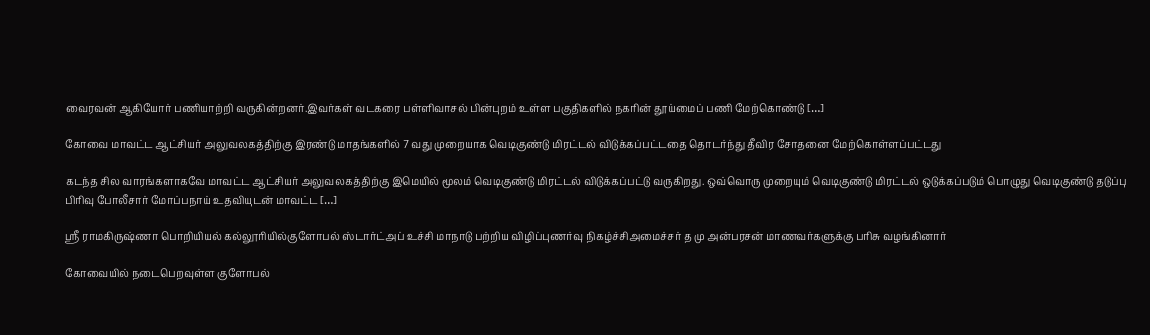வைரவன் ஆகியோர் பணியாற்றி வருகின்றனர்.இவர்கள் வடகரை பள்ளிவாசல் பின்புறம் உள்ள பகுதிகளில் நகரின் தூய்மைப் பணி மேற்கொண்டு […]

கோவை மாவட்ட ஆட்சியர் அலுவலகத்திற்கு இரண்டு மாதங்களில் 7 வது முறையாக வெடிகுண்டு மிரட்டல் விடுக்கப்பட்டதை தொடர்ந்து தீவிர சோதனை மேற்கொள்ளப்பட்டது

கடந்த சில வாரங்களாகவே மாவட்ட ஆட்சியர் அலுவலகத்திற்கு இமெயில் மூலம் வெடிகுண்டு மிரட்டல் விடுக்கப்பட்டு வருகிறது. ஒவ்வொரு முறையும் வெடிகுண்டு மிரட்டல் ஒடுக்கப்படும் பொழுது வெடிகுண்டு தடுப்பு பிரிவு போலீசார் மோப்பநாய் உதவியுடன் மாவட்ட […]

ஸ்ரீ ராமகிருஷ்ணா பொறியியல் கல்லூரியில்குளோபல் ஸ்டார்ட்அப் உச்சி மாநாடு பற்றிய விழிப்புணர்வு நிகழ்ச்சிஅமைச்சர் த மு அன்பரசன் மாணவர்களுக்கு பரிசு வழங்கினார்

கோவையில் நடைபெறவுள்ள குளோபல்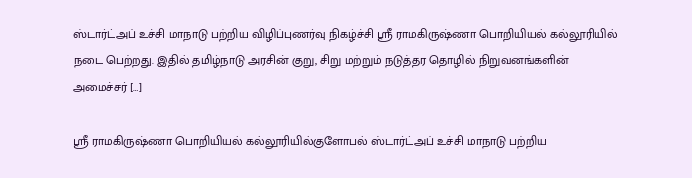ஸ்டார்ட்அப் உச்சி மாநாடு பற்றிய விழிப்புணர்வு நிகழ்ச்சி ஸ்ரீ ராமகிருஷ்ணா பொறியியல் கல்லூரியில் நடை பெற்றது. இதில் தமிழ்நாடு அரசின் குறு, சிறு மற்றும் நடுத்தர தொழில் நிறுவனங்களின் அமைச்சர் […]

ஸ்ரீ ராமகிருஷ்ணா பொறியியல் கல்லூரியில்குளோபல் ஸ்டார்ட்அப் உச்சி மாநாடு பற்றிய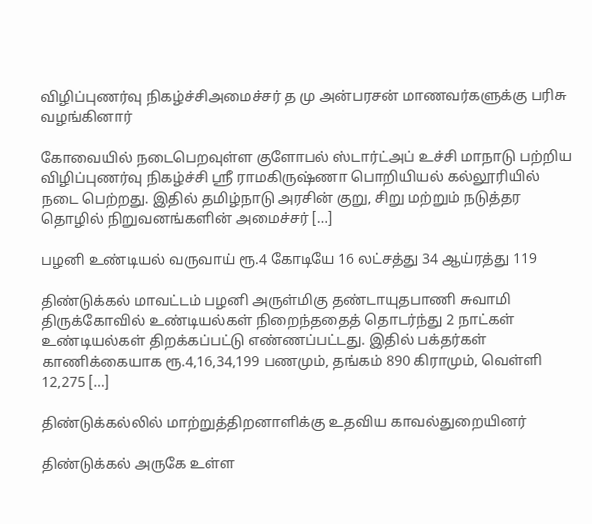விழிப்புணர்வு நிகழ்ச்சிஅமைச்சர் த மு அன்பரசன் மாணவர்களுக்கு பரிசு வழங்கினார்

கோவையில் நடைபெறவுள்ள குளோபல் ஸ்டார்ட்அப் உச்சி மாநாடு பற்றிய விழிப்புணர்வு நிகழ்ச்சி ஸ்ரீ ராமகிருஷ்ணா பொறியியல் கல்லூரியில் நடை பெற்றது. இதில் தமிழ்நாடு அரசின் குறு, சிறு மற்றும் நடுத்தர தொழில் நிறுவனங்களின் அமைச்சர் […]

பழனி உண்டியல் வருவாய் ரூ.4 கோடியே 16 லட்சத்து 34 ஆய்ரத்து 119

திண்டுக்கல் மாவட்டம் பழனி அருள்மிகு தண்டாயுதபாணி சுவாமி திருக்கோவில் உண்டியல்கள் நிறைந்ததைத் தொடர்ந்து 2 நாட்கள் உண்டியல்கள் திறக்கப்பட்டு எண்ணப்பட்டது. இதில் பக்தர்கள் காணிக்கையாக ரூ.4,16,34,199 பணமும், தங்கம் 890 கிராமும், வெள்ளி 12,275 […]

திண்டுக்கல்லில் மாற்றுத்திறனாளிக்கு உதவிய காவல்துறையினர்

திண்டுக்கல் அருகே உள்ள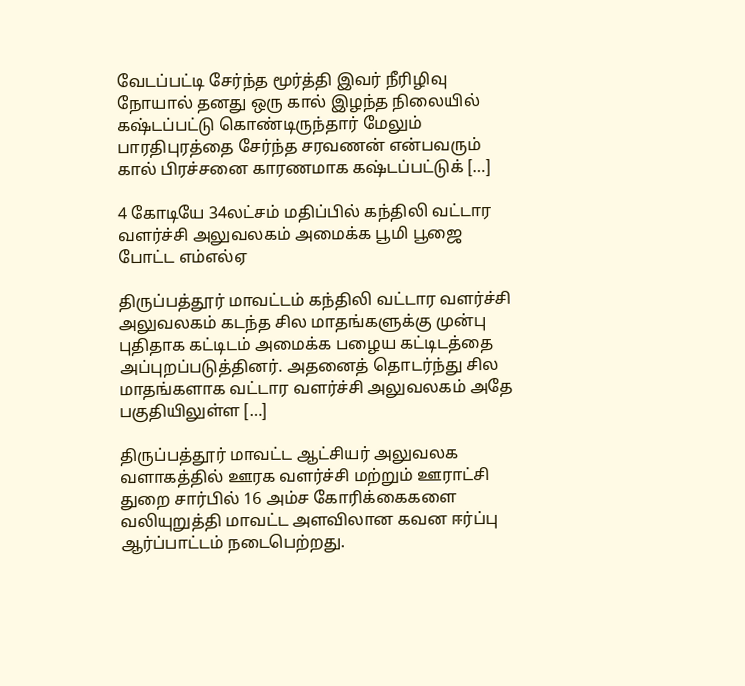வேடப்பட்டி சேர்ந்த மூர்த்தி இவர் நீரிழிவு நோயால் தனது ஒரு கால் இழந்த நிலையில் கஷ்டப்பட்டு கொண்டிருந்தார் மேலும் பாரதிபுரத்தை சேர்ந்த சரவணன் என்பவரும் கால் பிரச்சனை காரணமாக கஷ்டப்பட்டுக் […]

4 கோடியே 34லட்சம் மதிப்பில் கந்திலி வட்டார வளர்ச்சி அலுவலகம் அமைக்க பூமி பூஜை போட்ட எம்எல்ஏ

திருப்பத்தூர் மாவட்டம் கந்திலி வட்டார வளர்ச்சி அலுவலகம் கடந்த சில மாதங்களுக்கு முன்பு புதிதாக கட்டிடம் அமைக்க பழைய கட்டிடத்தை அப்புறப்படுத்தினர். அதனைத் தொடர்ந்து சில மாதங்களாக வட்டார வளர்ச்சி அலுவலகம் அதே பகுதியிலுள்ள […]

திருப்பத்தூர் மாவட்ட ஆட்சியர் அலுவலக வளாகத்தில் ஊரக வளர்ச்சி மற்றும் ஊராட்சி துறை சார்பில் 16 அம்ச கோரிக்கைகளை வலியுறுத்தி மாவட்ட அளவிலான கவன ஈர்ப்பு ஆர்ப்பாட்டம் நடைபெற்றது.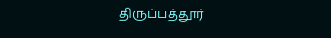திருப்பத்தூர்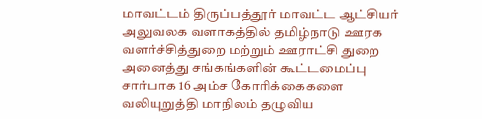மாவட்டம் திருப்பத்தூர் மாவட்ட ஆட்சியர் அலுவலக வளாகத்தில் தமிழ்நாடு ஊரக வளர்ச்சித்துறை மற்றும் ஊராட்சி துறை அனைத்து சங்கங்களின் கூட்டமைப்பு சார்பாக 16 அம்ச கோரிக்கைகளை வலியுறுத்தி மாநிலம் தழுவிய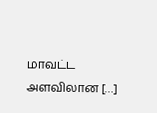மாவட்ட அளவிலான […]